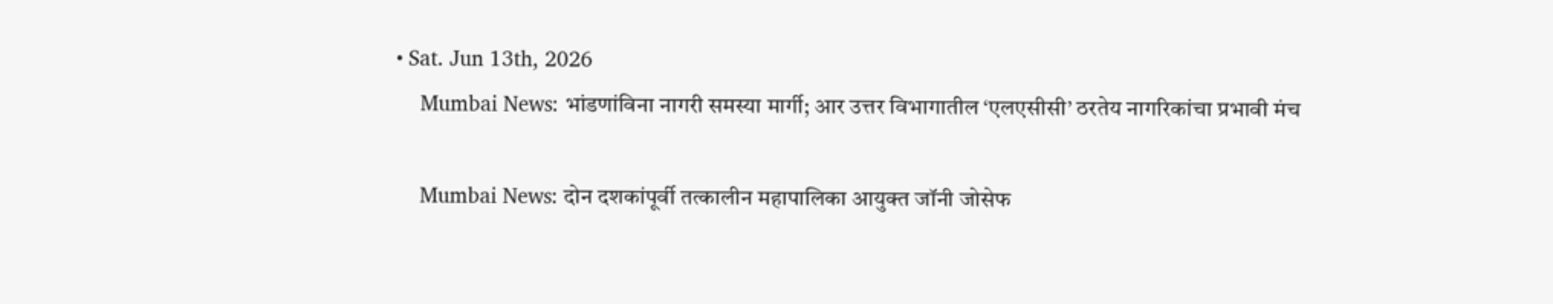• Sat. Jun 13th, 2026
    Mumbai News: भांडणांविना नागरी समस्या मार्गी; आर उत्तर विभागातील ‘एलएसीसी’ ठरतेय नागरिकांचा प्रभावी मंच

    Mumbai News: दोन दशकांपूर्वी तत्कालीन महापालिका आयुक्त जॉनी जोसेफ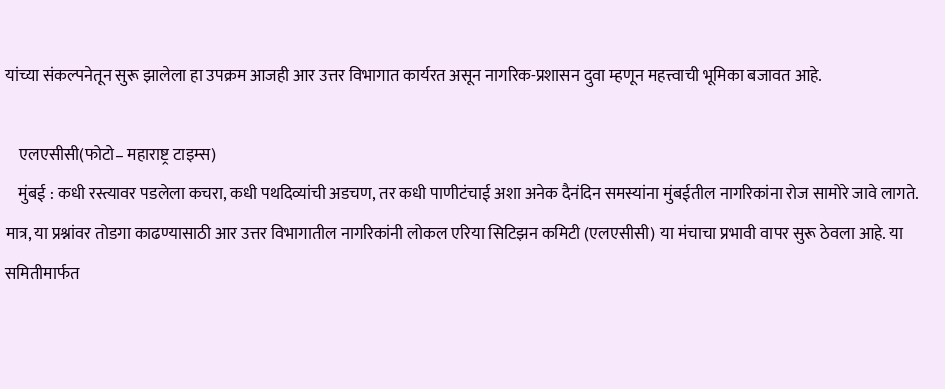यांच्या संकल्पनेतून सुरू झालेला हा उपक्रम आजही आर उत्तर विभागात कार्यरत असून नागरिक-प्रशासन दुवा म्हणून महत्त्वाची भूमिका बजावत आहे.

    एलएसीसी(फोटो– महाराष्ट्र टाइम्स)
    मुंबई : कधी रस्त्यावर पडलेला कचरा, कधी पथदिव्यांची अडचण, तर कधी पाणीटंचाई अशा अनेक दैनंदिन समस्यांना मुंबईतील नागरिकांना रोज सामोरे जावे लागते. मात्र, या प्रश्नांवर तोडगा काढण्यासाठी आर उत्तर विभागातील नागरिकांनी लोकल एरिया सिटिझन कमिटी (एलएसीसी) या मंचाचा प्रभावी वापर सुरू ठेवला आहे. या समितीमार्फत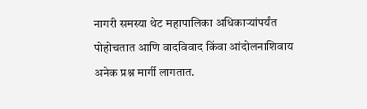नागरी समस्या थेट महापालिका अधिकाऱ्यांपर्यंत पोहोचतात आणि वादविवाद किंवा आंदोलनाशिवाय अनेक प्रश्न मार्गी लागतात.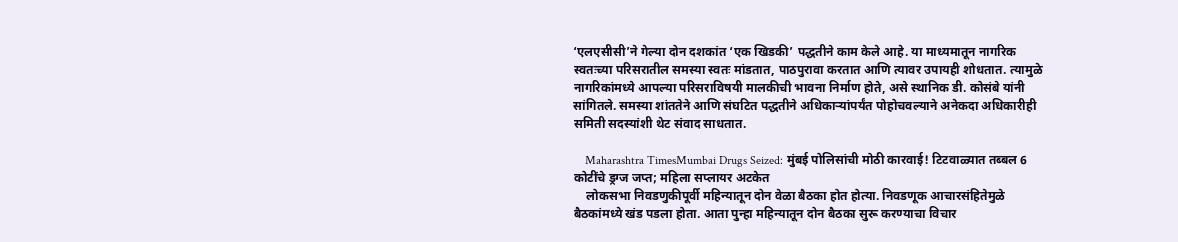‘एलएसीसी’ने गेल्या दोन दशकांत ‘एक खिडकी’ पद्धतीने काम केले आहे. या माध्यमातून नागरिक स्वतःच्या परिसरातील समस्या स्वतः मांडतात, पाठपुरावा करतात आणि त्यावर उपायही शोधतात. त्यामुळे नागरिकांमध्ये आपल्या परिसराविषयी मालकीची भावना निर्माण होते, असे स्थानिक डी. कोसंबे यांनी सांगितले. समस्या शांततेने आणि संघटित पद्धतीने अधिकाऱ्यांपर्यंत पोहोचवल्याने अनेकदा अधिकारीही समिती सदस्यांशी थेट संवाद साधतात.

    Maharashtra TimesMumbai Drugs Seized: मुंबई पोलिसांची मोठी कारवाई! टिटवाळ्यात तब्बल 6 कोटींचे ड्रग्ज जप्त; महिला सप्लायर अटकेत
    लोकसभा निवडणुकीपूर्वी महिन्यातून दोन वेळा बैठका होत होत्या. निवडणूक आचारसंहितेमुळे बैठकांमध्ये खंड पडला होता. आता पुन्हा महिन्यातून दोन बैठका सुरू करण्याचा विचार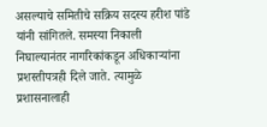असल्याचे समितीचे सक्रिय सदस्य हरीश पांडे यांनी सांगितले. समस्या निकाली निघाल्यानंतर नागरिकांकडून अधिकाऱ्यांना प्रशस्तीपत्रही दिले जाते. त्यामुळे प्रशासनालाही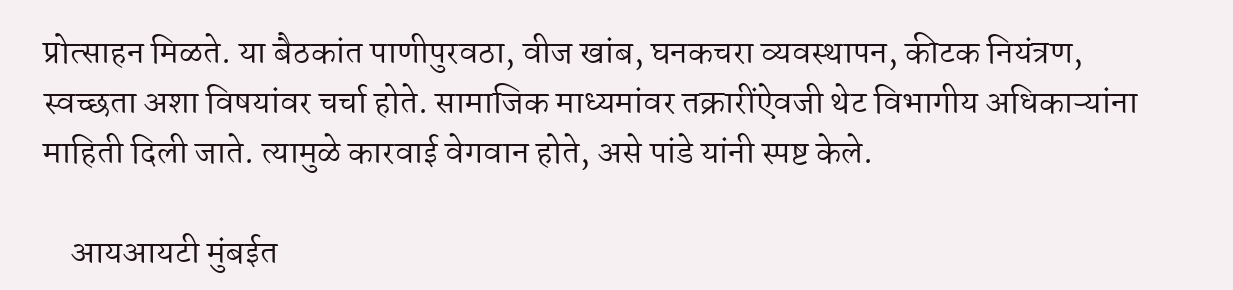प्रोत्साहन मिळते. या बैठकांत पाणीपुरवठा, वीज खांब, घनकचरा व्यवस्थापन, कीटक नियंत्रण, स्वच्छता अशा विषयांवर चर्चा होते. सामाजिक माध्यमांवर तक्रारींऐवजी थेट विभागीय अधिकाऱ्यांना माहिती दिली जाते. त्यामुळे कारवाई वेगवान होते, असे पांडे यांनी स्पष्ट केले.

    आयआयटी मुंबईत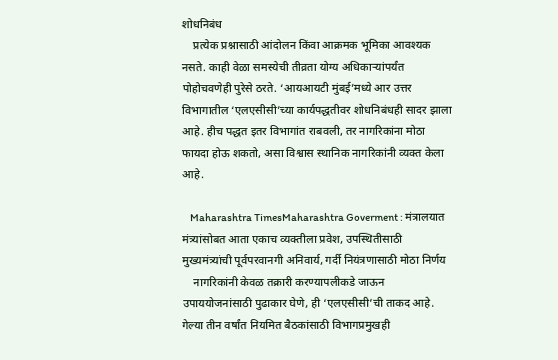शोधनिबंध
    प्रत्येक प्रश्नासाठी आंदोलन किंवा आक्रमक भूमिका आवश्यक नसते. काही वेळा समस्येची तीव्रता योग्य अधिकाऱ्यांपर्यंत पोहोचवणेही पुरेसे ठरते. ‘आयआयटी मुंबई’मध्ये आर उत्तर विभागातील ‘एलएसीसी’च्या कार्यपद्धतीवर शोधनिबंधही सादर झाला आहे. हीच पद्धत इतर विभागांत राबवली, तर नागरिकांना मोठा फायदा होऊ शकतो, असा विश्वास स्थानिक नागरिकांनी व्यक्त केला आहे.

    Maharashtra TimesMaharashtra Goverment : मंत्रालयात मंत्र्यांसोबत आता एकाच व्यक्तीला प्रवेश, उपस्थितीसाठी मुख्यमंत्र्यांची पूर्वपरवानगी अनिवार्य, गर्दी नियंत्रणासाठी मोठा निर्णय
    नागरिकांनी केवळ तक्रारी करण्यापलीकडे जाऊन उपाययोजनांसाठी पुढाकार घेणे, ही ‘एलएसीसी’ची ताकद आहे. गेल्या तीन वर्षांत नियमित बैठकांसाठी विभागप्रमुखही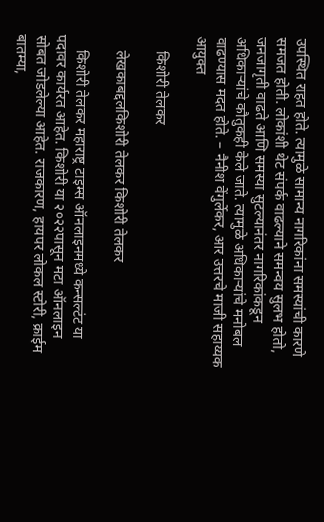उपस्थित राहत होते. त्यामुळे सामान्य नागरिकांना समस्यांची कारणे समजत होती. लोकांशी थेट संपर्क वाढल्याने समन्वय सुलभ होतो, जनजागृती वाढते आणि समस्या सुटल्यानंतर नागरिकांकडून अधिकाऱ्यांचे कौतुकही केले जाते. त्यामुळे अधिकाऱ्यांचे मनोबल वाढण्यास मदत होते. – नैनीश वेंगुर्लेकर, आर उत्तरचे माजी सहाय्यक आयुक्त

    किशोरी तेलकर

    लेखकाबद्दलकिशोरी तेलकर किशोरी तेलकर

    किशोरी तेलकर महाराष्ट्र टाइम्स ऑनलाइनमध्ये कन्सल्टंट या पदावर कार्यरत आहेत. किशोरी या २०२२पासून मटा ऑनलाइन सोबत जोडलेल्या आहेत. राजकारण, हायपर लोकल स्टोरी, क्राईम बातम्या,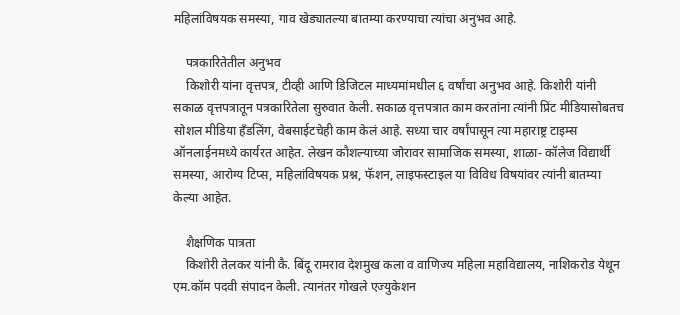महिलांविषयक समस्या, गाव खेड्यातल्या बातम्या करण्याचा त्यांचा अनुभव आहे.

    पत्रकारितेतील अनुभव
    किशोरी यांना वृत्तपत्र, टीव्ही आणि डिजिटल माध्यमांमधील ६ वर्षांचा अनुभव आहे. किशोरी यांनी सकाळ वृत्तपत्रातून पत्रकारितेला सुरुवात केली. सकाळ वृत्तपत्रात काम करतांना त्यांनी प्रिंट मीडियासोबतच सोशल मीडिया हॅंडलिंग, वेबसाईटचेही काम केलं आहे. सध्या चार वर्षांपासून त्या महाराष्ट्र टाइम्स ऑनलाईनमध्ये कार्यरत आहेत. लेखन कौशल्याच्या जोरावर सामाजिक समस्या, शाळा- कॉलेज विद्यार्थी समस्या, आरोग्य टिप्स, महिलांविषयक प्रश्न, फॅशन, लाइफस्टाइल या विविध विषयांवर त्यांनी बातम्या केल्या आहेत.

    शैक्षणिक पात्रता
    किशोरी तेलकर यांनी कै. बिंदू रामराव देशमुख कला व वाणिज्य महिला महाविद्यालय, नाशिकरोड येथून एम.कॉम पदवी संपादन केली. त्यानंतर गोखले एज्युकेशन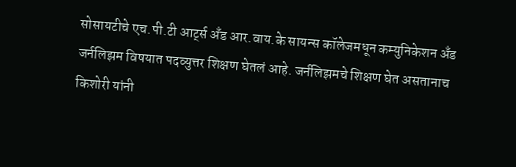सोसायटीचे एच.पी.टी आर्ट्स अँड आर.वाय.के सायन्स कॉलेजमधून कम्युनिकेशन अँड जर्नलिझम विषयात पदव्युत्तर शिक्षण घेतलं आहे. जर्नलिझमचे शिक्षण घेत असतानाच किशोरी यांनी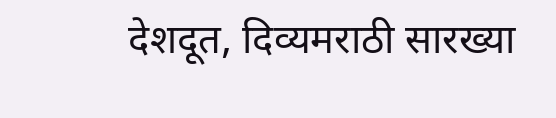देशदूत, दिव्यमराठी सारख्या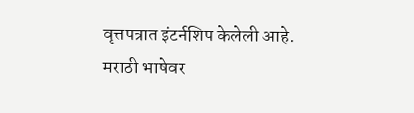वृत्तपत्रात इंटर्नशिप केलेली आहे. मराठी भाषेवर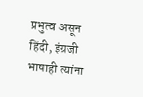प्रभुत्व असून हिंदी, इंग्रजी भाषाही त्यांना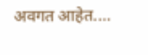अवगत आहेत.…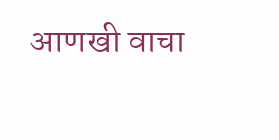आणखी वाचा